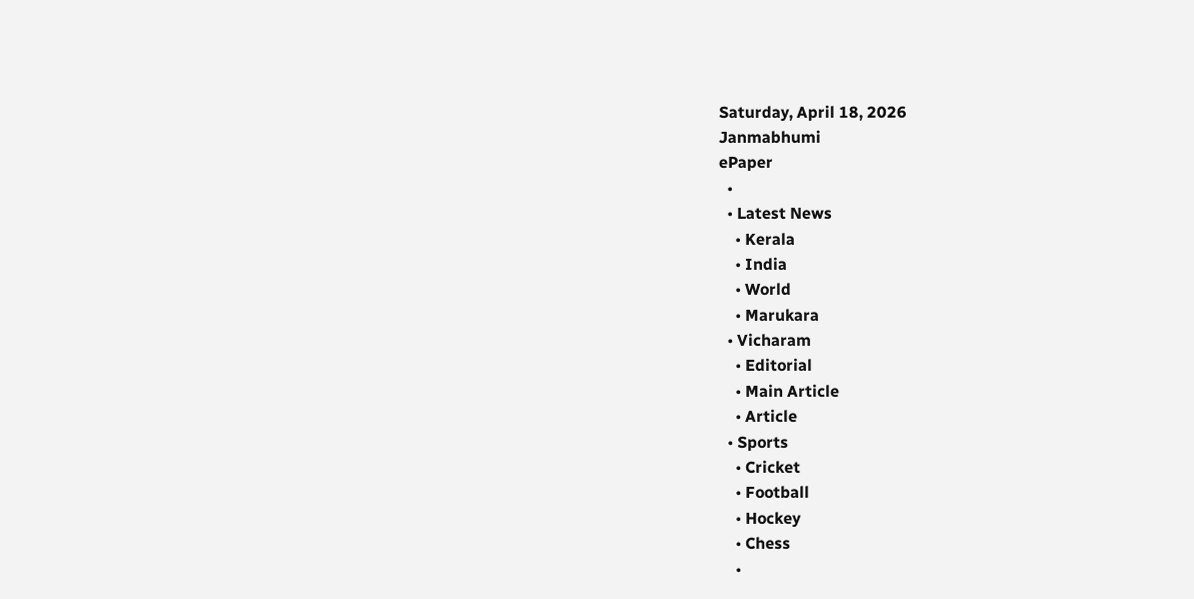Saturday, April 18, 2026
Janmabhumi
ePaper
  •
  • Latest News
    • Kerala
    • India
    • World
    • Marukara
  • Vicharam
    • Editorial
    • Main Article
    • Article
  • Sports
    • Cricket
    • Football
    • Hockey
    • Chess
    •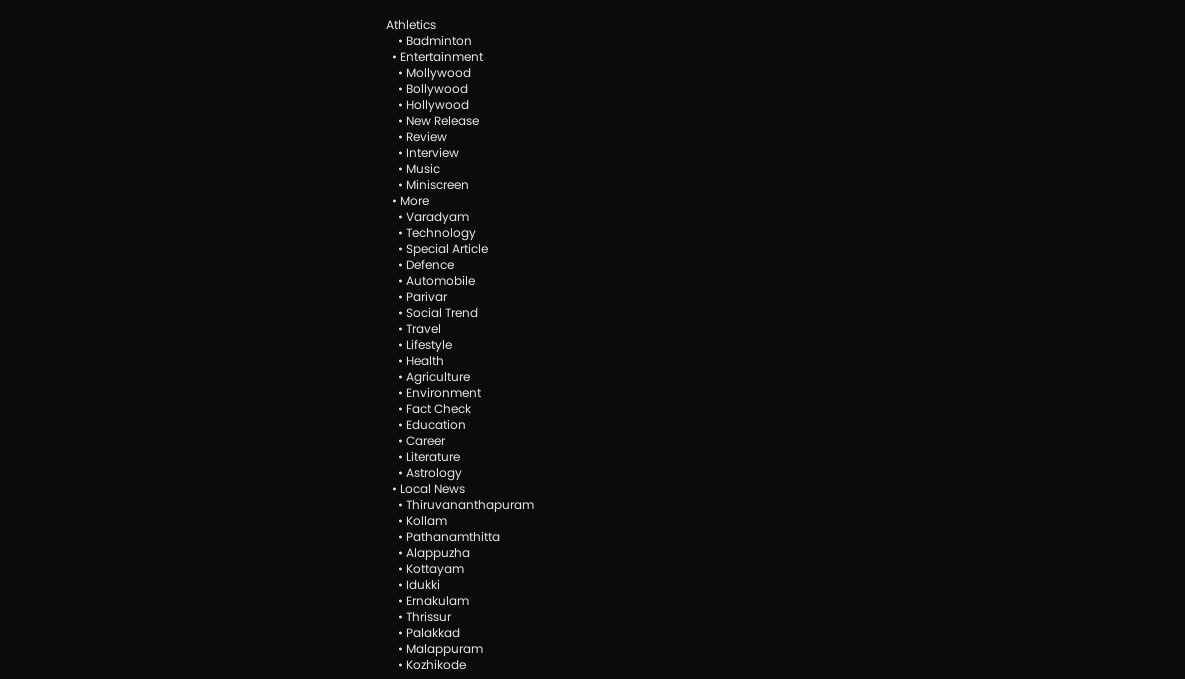Athletics
    • Badminton
  • Entertainment
    • Mollywood
    • Bollywood
    • Hollywood
    • New Release
    • Review
    • Interview
    • Music
    • Miniscreen
  • More
    • Varadyam
    • Technology
    • Special Article
    • Defence
    • Automobile
    • Parivar
    • Social Trend
    • Travel
    • Lifestyle
    • Health
    • Agriculture
    • Environment
    • Fact Check
    • Education
    • Career
    • Literature
    • Astrology
  • Local News
    • Thiruvananthapuram
    • Kollam
    • Pathanamthitta
    • Alappuzha
    • Kottayam
    • Idukki
    • Ernakulam
    • Thrissur
    • Palakkad
    • Malappuram
    • Kozhikode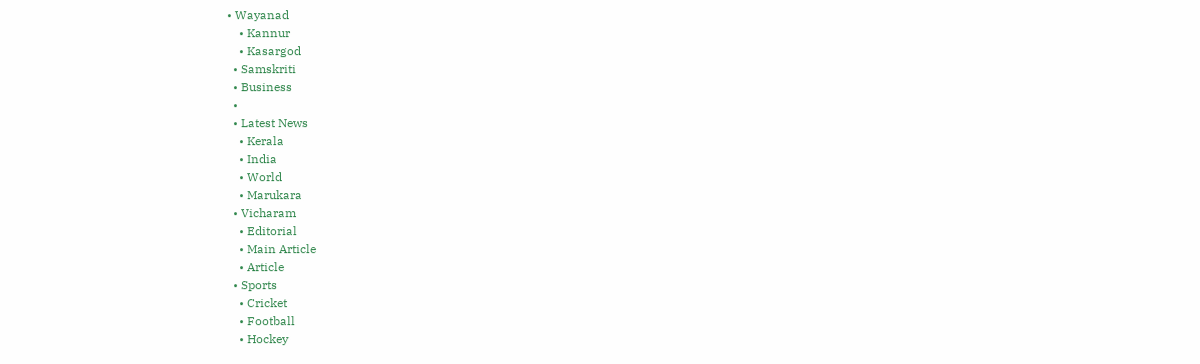• Wayanad
    • Kannur
    • Kasargod
  • Samskriti
  • Business
  •
  • Latest News
    • Kerala
    • India
    • World
    • Marukara
  • Vicharam
    • Editorial
    • Main Article
    • Article
  • Sports
    • Cricket
    • Football
    • Hockey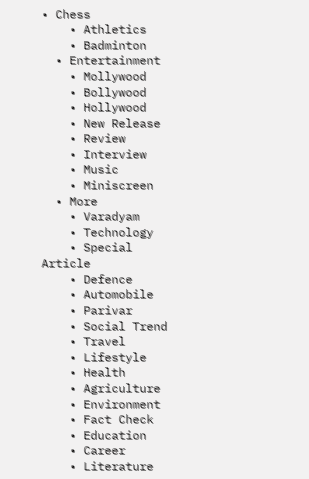• Chess
    • Athletics
    • Badminton
  • Entertainment
    • Mollywood
    • Bollywood
    • Hollywood
    • New Release
    • Review
    • Interview
    • Music
    • Miniscreen
  • More
    • Varadyam
    • Technology
    • Special Article
    • Defence
    • Automobile
    • Parivar
    • Social Trend
    • Travel
    • Lifestyle
    • Health
    • Agriculture
    • Environment
    • Fact Check
    • Education
    • Career
    • Literature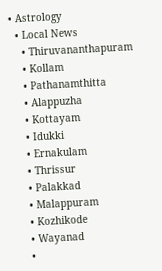• Astrology
  • Local News
    • Thiruvananthapuram
    • Kollam
    • Pathanamthitta
    • Alappuzha
    • Kottayam
    • Idukki
    • Ernakulam
    • Thrissur
    • Palakkad
    • Malappuram
    • Kozhikode
    • Wayanad
    •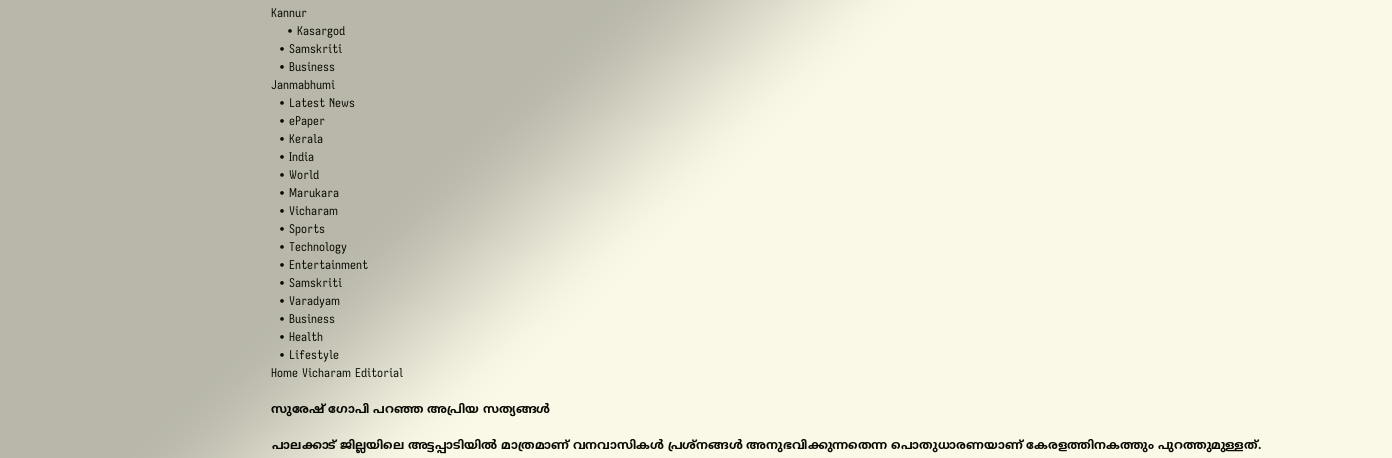Kannur
    • Kasargod
  • Samskriti
  • Business
Janmabhumi
  • Latest News
  • ePaper
  • Kerala
  • India
  • World
  • Marukara
  • Vicharam
  • Sports
  • Technology
  • Entertainment
  • Samskriti
  • Varadyam
  • Business
  • Health
  • Lifestyle
Home Vicharam Editorial

സുരേഷ് ഗോപി പറഞ്ഞ അപ്രിയ സത്യങ്ങള്‍

പാലക്കാട് ജില്ലയിലെ അട്ടപ്പാടിയില്‍ മാത്രമാണ് വനവാസികള്‍ പ്രശ്‌നങ്ങള്‍ അനുഭവിക്കുന്നതെന്ന പൊതുധാരണയാണ് കേരളത്തിനകത്തും പുറത്തുമുള്ളത്.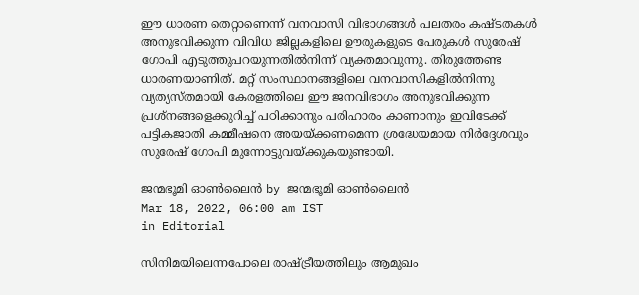ഈ ധാരണ തെറ്റാണെന്ന് വനവാസി വിഭാഗങ്ങള്‍ പലതരം കഷ്ടതകള്‍ അനുഭവിക്കുന്ന വിവിധ ജില്ലകളിലെ ഊരുകളുടെ പേരുകള്‍ സുരേഷ് ഗോപി എടുത്തുപറയുന്നതില്‍നിന്ന് വ്യക്തമാവുന്നു. തിരുത്തേണ്ട ധാരണയാണിത്. മറ്റ് സംസ്ഥാനങ്ങളിലെ വനവാസികളില്‍നിന്നു വ്യത്യസ്തമായി കേരളത്തിലെ ഈ ജനവിഭാഗം അനുഭവിക്കുന്ന പ്രശ്‌നങ്ങളെക്കുറിച്ച് പഠിക്കാനും പരിഹാരം കാണാനും ഇവിടേക്ക് പട്ടികജാതി കമ്മീഷനെ അയയ്‌ക്കണമെന്ന ശ്രദ്ധേയമായ നിര്‍ദ്ദേശവും സുരേഷ് ഗോപി മുന്നോട്ടുവയ്‌ക്കുകയുണ്ടായി.

ജന്മഭൂമി ഓണ്‍ലൈന്‍ by ജന്മഭൂമി ഓണ്‍ലൈന്‍
Mar 18, 2022, 06:00 am IST
in Editorial

സിനിമയിലെന്നപോലെ രാഷ്‌ട്രീയത്തിലും ആമുഖം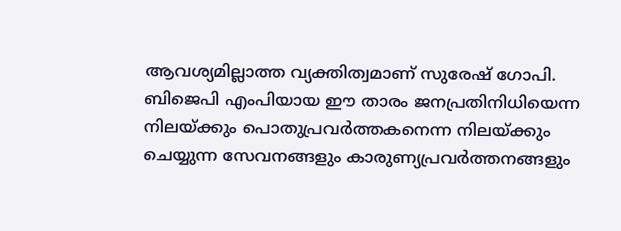ആവശ്യമില്ലാത്ത വ്യക്തിത്വമാണ് സുരേഷ് ഗോപി. ബിജെപി എംപിയായ ഈ താരം ജനപ്രതിനിധിയെന്ന നിലയ്‌ക്കും പൊതുപ്രവര്‍ത്തകനെന്ന നിലയ്‌ക്കും ചെയ്യുന്ന സേവനങ്ങളും കാരുണ്യപ്രവര്‍ത്തനങ്ങളും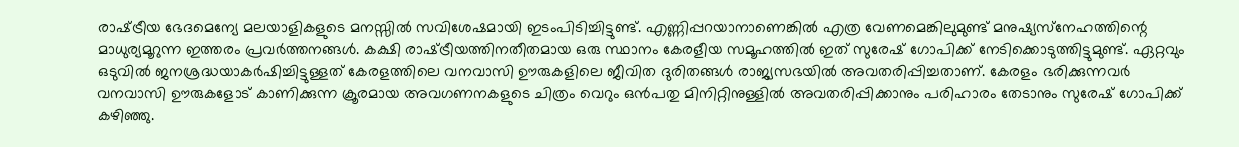രാഷ്‌ട്രീയ ഭേദമെന്യേ മലയാളികളുടെ മനസ്സില്‍ സവിശേഷമായി ഇടംപിടിച്ചിട്ടുണ്ട്. എണ്ണിപ്പറയാനാണെങ്കില്‍ എത്ര വേണമെങ്കിലുമുണ്ട് മനുഷ്യസ്‌നേഹത്തിന്റെ മാധുര്യമൂറുന്ന ഇത്തരം പ്രവര്‍ത്തനങ്ങള്‍. കക്ഷി രാഷ്‌ട്രീയത്തിനതീതമായ ഒരു സ്ഥാനം കേരളീയ സമൂഹത്തില്‍ ഇത് സുരേഷ് ഗോപിക്ക് നേടിക്കൊടുത്തിട്ടുമുണ്ട്. ഏറ്റവും  ഒടുവില്‍ ജനശ്രദ്ധയാകര്‍ഷിച്ചിട്ടുള്ളത് കേരളത്തിലെ വനവാസി ഊരുകളിലെ ജീവിത ദുരിതങ്ങള്‍ രാജ്യസഭയില്‍ അവതരിപ്പിച്ചതാണ്. കേരളം ഭരിക്കുന്നവര്‍ വനവാസി ഊരുകളോട് കാണിക്കുന്ന ക്രൂരമായ അവഗണനകളുടെ ചിത്രം വെറും ഒന്‍പതു മിനിറ്റിനുള്ളില്‍ അവതരിപ്പിക്കാനും പരിഹാരം തേടാനും സുരേഷ് ഗോപിക്ക് കഴിഞ്ഞു.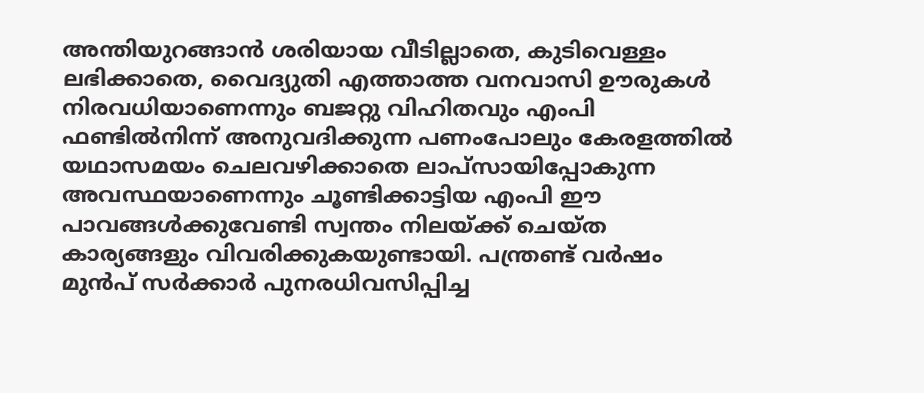അന്തിയുറങ്ങാന്‍ ശരിയായ വീടില്ലാതെ, കുടിവെള്ളം ലഭിക്കാതെ, വൈദ്യുതി എത്താത്ത വനവാസി ഊരുകള്‍ നിരവധിയാണെന്നും ബജറ്റു വിഹിതവും എംപി ഫണ്ടില്‍നിന്ന് അനുവദിക്കുന്ന പണംപോലും കേരളത്തില്‍ യഥാസമയം ചെലവഴിക്കാതെ ലാപ്‌സായിപ്പോകുന്ന അവസ്ഥയാണെന്നും ചൂണ്ടിക്കാട്ടിയ എംപി ഈ പാവങ്ങള്‍ക്കുവേണ്ടി സ്വന്തം നിലയ്‌ക്ക് ചെയ്ത കാര്യങ്ങളും വിവരിക്കുകയുണ്ടായി. പന്ത്രണ്ട് വര്‍ഷം മുന്‍പ് സര്‍ക്കാര്‍ പുനരധിവസിപ്പിച്ച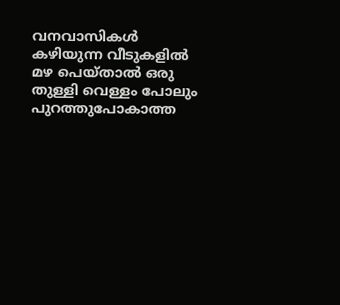വനവാസികള്‍ കഴിയുന്ന വീടുകളില്‍ മഴ പെയ്താല്‍ ഒരു തുള്ളി വെള്ളം പോലും പുറത്തുപോകാത്ത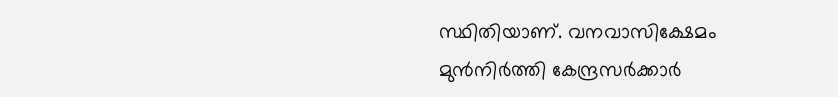സ്ഥിതിയാണ്. വനവാസിക്ഷേമം മുന്‍നിര്‍ത്തി കേന്ദ്രസര്‍ക്കാര്‍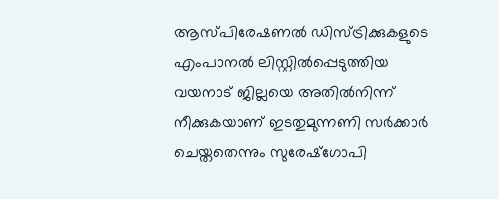ആസ്പിരേഷണല്‍ ഡിസ്ട്രിക്കുകളുടെ എംപാനല്‍ ലിസ്റ്റില്‍പ്പെടുത്തിയ വയനാട് ജില്ലയെ അതില്‍നിന്ന് നീക്കുകയാണ് ഇടതുമുന്നണി സര്‍ക്കാര്‍ ചെയ്തതെന്നും സുരേഷ്‌ഗോപി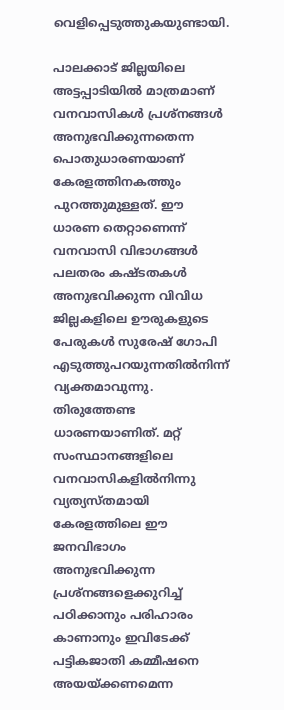വെളിപ്പെടുത്തുകയുണ്ടായി.

പാലക്കാട് ജില്ലയിലെ അട്ടപ്പാടിയില്‍ മാത്രമാണ് വനവാസികള്‍ പ്രശ്‌നങ്ങള്‍ അനുഭവിക്കുന്നതെന്ന പൊതുധാരണയാണ് കേരളത്തിനകത്തും പുറത്തുമുള്ളത്. ഈ ധാരണ തെറ്റാണെന്ന് വനവാസി വിഭാഗങ്ങള്‍ പലതരം കഷ്ടതകള്‍ അനുഭവിക്കുന്ന വിവിധ ജില്ലകളിലെ ഊരുകളുടെ പേരുകള്‍ സുരേഷ് ഗോപി  എടുത്തുപറയുന്നതില്‍നിന്ന് വ്യക്തമാവുന്നു. തിരുത്തേണ്ട ധാരണയാണിത്. മറ്റ് സംസ്ഥാനങ്ങളിലെ വനവാസികളില്‍നിന്നു വ്യത്യസ്തമായി കേരളത്തിലെ ഈ ജനവിഭാഗം അനുഭവിക്കുന്ന പ്രശ്‌നങ്ങളെക്കുറിച്ച് പഠിക്കാനും പരിഹാരം കാണാനും ഇവിടേക്ക് പട്ടികജാതി കമ്മീഷനെ അയയ്‌ക്കണമെന്ന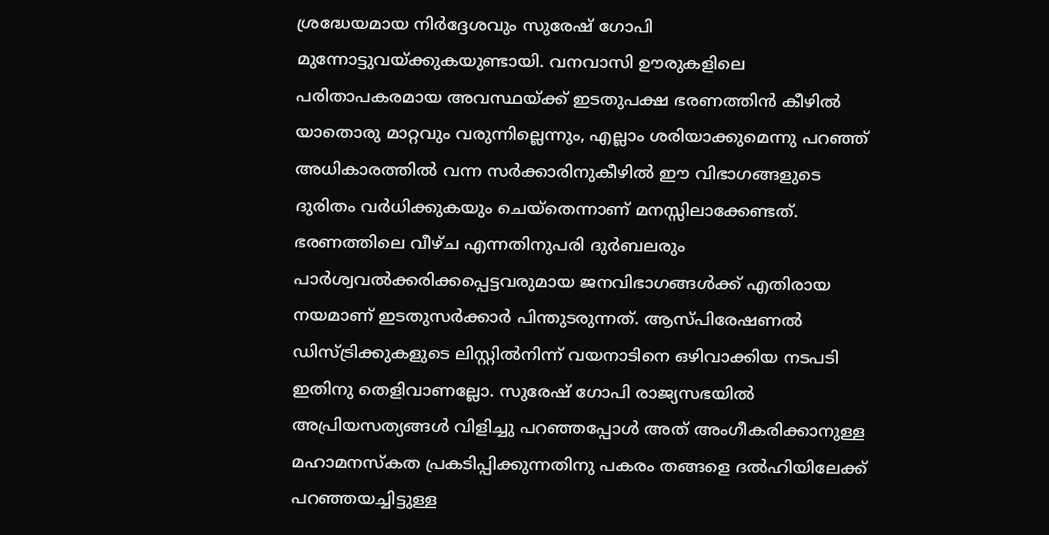ശ്രദ്ധേയമായ നിര്‍ദ്ദേശവും സുരേഷ് ഗോപി മുന്നോട്ടുവയ്‌ക്കുകയുണ്ടായി. വനവാസി ഊരുകളിലെ പരിതാപകരമായ അവസ്ഥയ്‌ക്ക് ഇടതുപക്ഷ ഭരണത്തിന്‍ കീഴില്‍ യാതൊരു മാറ്റവും വരുന്നില്ലെന്നും, എല്ലാം ശരിയാക്കുമെന്നു പറഞ്ഞ് അധികാരത്തില്‍ വന്ന സര്‍ക്കാരിനുകീഴില്‍ ഈ വിഭാഗങ്ങളുടെ ദുരിതം വര്‍ധിക്കുകയും ചെയ്‌തെന്നാണ് മനസ്സിലാക്കേണ്ടത്. ഭരണത്തിലെ വീഴ്ച എന്നതിനുപരി ദുര്‍ബലരും പാര്‍ശ്വവല്‍ക്കരിക്കപ്പെട്ടവരുമായ ജനവിഭാഗങ്ങള്‍ക്ക് എതിരായ നയമാണ് ഇടതുസര്‍ക്കാര്‍ പിന്തുടരുന്നത്. ആസ്പിരേഷണല്‍ ഡിസ്ട്രിക്കുകളുടെ ലിസ്റ്റില്‍നിന്ന് വയനാടിനെ ഒഴിവാക്കിയ നടപടി ഇതിനു തെളിവാണല്ലോ. സുരേഷ് ഗോപി രാജ്യസഭയില്‍ അപ്രിയസത്യങ്ങള്‍ വിളിച്ചു പറഞ്ഞപ്പോള്‍ അത് അംഗീകരിക്കാനുള്ള മഹാമനസ്‌കത പ്രകടിപ്പിക്കുന്നതിനു പകരം തങ്ങളെ ദല്‍ഹിയിലേക്ക് പറഞ്ഞയച്ചിട്ടുള്ള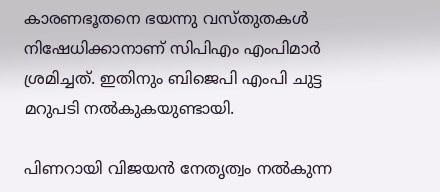കാരണഭൂതനെ ഭയന്നു വസ്തുതകള്‍ നിഷേധിക്കാനാണ് സിപിഎം എംപിമാര്‍ ശ്രമിച്ചത്. ഇതിനും ബിജെപി എംപി ചുട്ട മറുപടി നല്‍കുകയുണ്ടായി.

പിണറായി വിജയന്‍ നേതൃത്വം നല്‍കുന്ന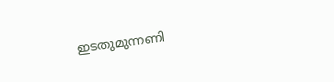ഇടതുമുന്നണി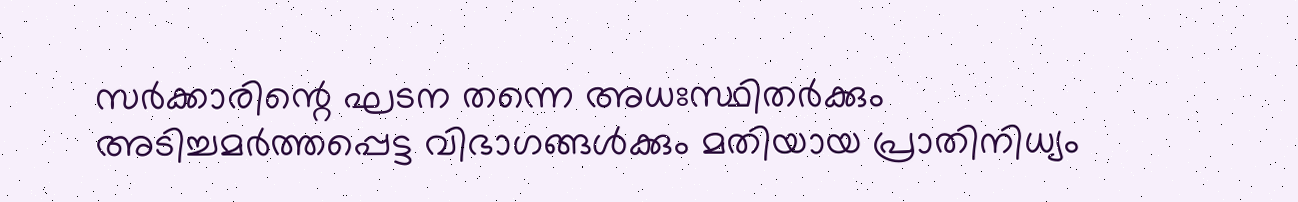സര്‍ക്കാരിന്റെ ഘടന തന്നെ അധഃസ്ഥിതര്‍ക്കും അടിച്ചമര്‍ത്തപ്പെട്ട വിഭാഗങ്ങള്‍ക്കും മതിയായ പ്രാതിനിധ്യം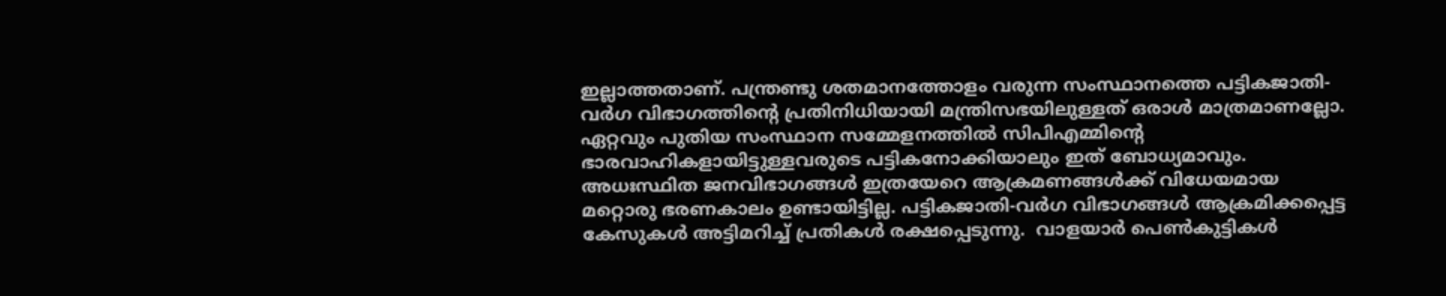ഇല്ലാത്തതാണ്. പന്ത്രണ്ടു ശതമാനത്തോളം വരുന്ന സംസ്ഥാനത്തെ പട്ടികജാതി-വര്‍ഗ വിഭാഗത്തിന്റെ പ്രതിനിധിയായി മന്ത്രിസഭയിലുള്ളത് ഒരാള്‍ മാത്രമാണല്ലോ. ഏറ്റവും പുതിയ സംസ്ഥാന സമ്മേളനത്തില്‍ സിപിഎമ്മിന്റെ  ഭാരവാഹികളായിട്ടുള്ളവരുടെ പട്ടികനോക്കിയാലും ഇത് ബോധ്യമാവും. അധഃസ്ഥിത ജനവിഭാഗങ്ങള്‍ ഇത്രയേറെ ആക്രമണങ്ങള്‍ക്ക് വിധേയമായ മറ്റൊരു ഭരണകാലം ഉണ്ടായിട്ടില്ല. പട്ടികജാതി-വര്‍ഗ വിഭാഗങ്ങള്‍ ആക്രമിക്കപ്പെട്ട കേസുകള്‍ അട്ടിമറിച്ച് പ്രതികള്‍ രക്ഷപ്പെടുന്നു.  വാളയാര്‍ പെണ്‍കുട്ടികള്‍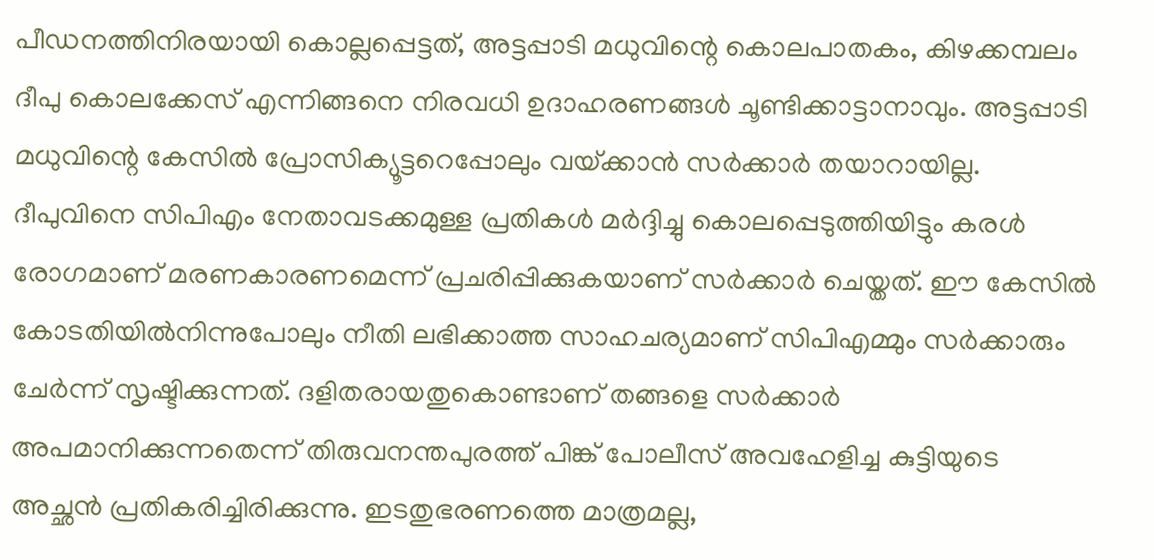പീഡനത്തിനിരയായി കൊല്ലപ്പെട്ടത്, അട്ടപ്പാടി മധുവിന്റെ കൊലപാതകം, കിഴക്കമ്പലം ദീപു കൊലക്കേസ് എന്നിങ്ങനെ നിരവധി ഉദാഹരണങ്ങള്‍ ചൂണ്ടിക്കാട്ടാനാവും. അട്ടപ്പാടി മധുവിന്റെ കേസില്‍ പ്രോസിക്യൂട്ടറെപ്പോലും വയ്‌ക്കാന്‍ സര്‍ക്കാര്‍ തയാറായില്ല. ദീപുവിനെ സിപിഎം നേതാവടക്കമുള്ള പ്രതികള്‍ മര്‍ദ്ദിച്ചു കൊലപ്പെടുത്തിയിട്ടും കരള്‍ രോഗമാണ് മരണകാരണമെന്ന് പ്രചരിപ്പിക്കുകയാണ് സര്‍ക്കാര്‍ ചെയ്തത്. ഈ കേസില്‍ കോടതിയില്‍നിന്നുപോലും നീതി ലഭിക്കാത്ത സാഹചര്യമാണ് സിപിഎമ്മും സര്‍ക്കാരും ചേര്‍ന്ന് സൃഷ്ടിക്കുന്നത്. ദളിതരായതുകൊണ്ടാണ് തങ്ങളെ സര്‍ക്കാര്‍ അപമാനിക്കുന്നതെന്ന് തിരുവനന്തപുരത്ത് പിങ്ക് പോലീസ് അവഹേളിച്ച കുട്ടിയുടെ അച്ഛന്‍ പ്രതികരിച്ചിരിക്കുന്നു. ഇടതുഭരണത്തെ മാത്രമല്ല,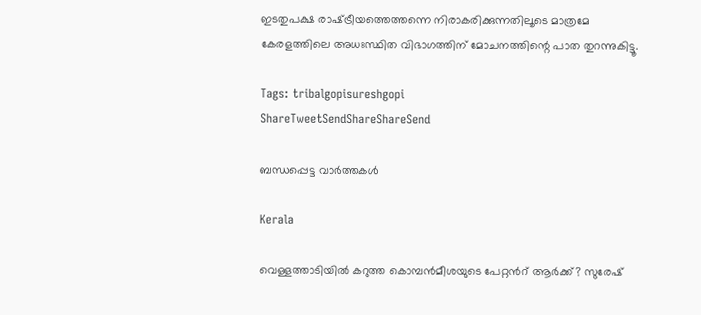ഇടതുപക്ഷ രാഷ്‌ട്രീയത്തെത്തന്നെ നിരാകരിക്കുന്നതിലൂടെ മാത്രമേ കേരളത്തിലെ അധഃസ്ഥിത വിഭാഗത്തിന് മോചനത്തിന്റെ പാത തുറന്നുകിട്ടൂ.

Tags: tribalgopisureshgopi
ShareTweetSendShareShareSend

ബന്ധപ്പെട്ട വാര്‍ത്തകള്‍

Kerala

വെള്ളത്താടിയില്‍ കറുത്ത കൊമ്പന്‍മീശയുടെ പേറ്റന്‍റ് ആര്‍ക്ക്? സുരേഷ്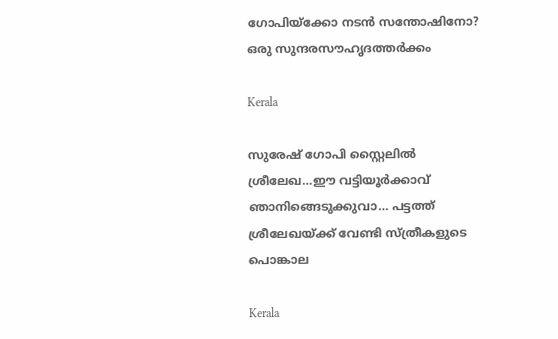ഗോപിയ്‌ക്കോ നടന്‍ സന്തോഷിനോ? ഒരു സുന്ദരസൗഹൃദത്തര്‍ക്കം

Kerala

സുരേഷ് ഗോപി സ്റ്റൈലില്‍ ശ്രീലേഖ…ഈ വട്ടിയൂര്‍ക്കാവ് ഞാനിങ്ങെടുക്കുവാ… പട്ടത്ത് ശ്രീലേഖയ്‌ക്ക് വേണ്ടി സ്ത്രീകളുടെ പൊങ്കാല

Kerala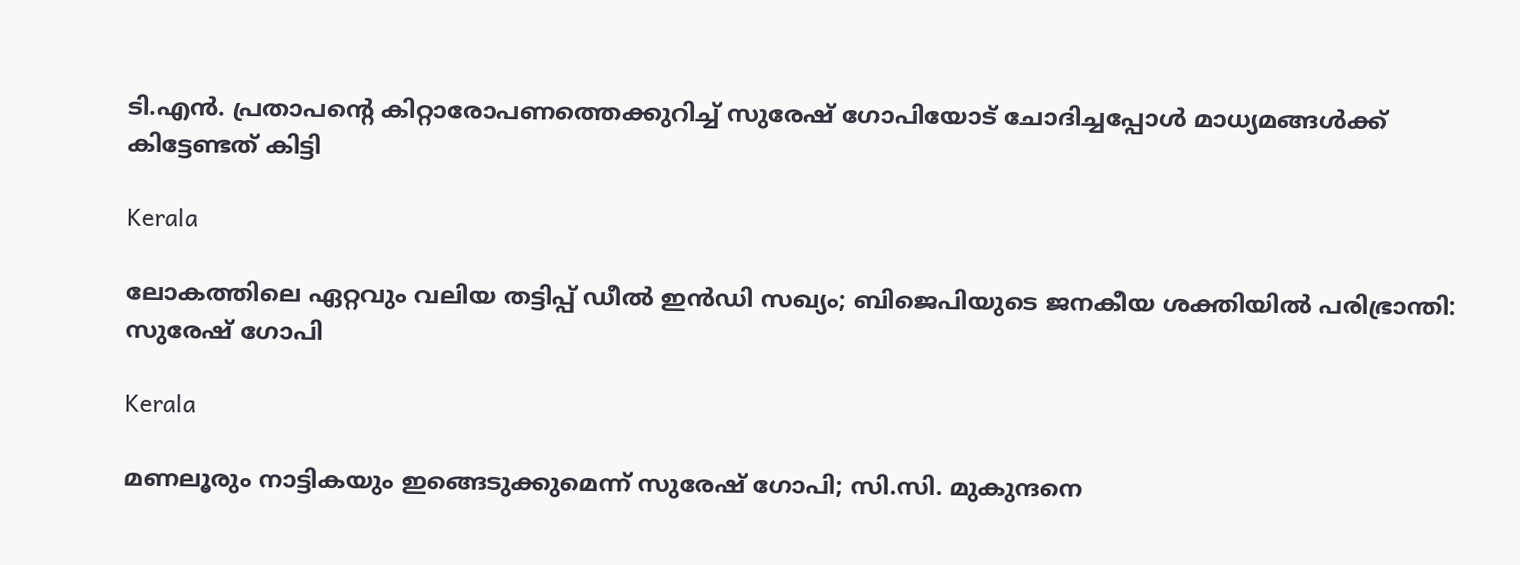ടി.എന്‍. പ്രതാപന്റെ കിറ്റാരോപണത്തെക്കുറിച്ച് സുരേഷ് ഗോപിയോട് ചോദിച്ചപ്പോള്‍ മാധ്യമങ്ങള്‍ക്ക് കിട്ടേണ്ടത് കിട്ടി

Kerala

ലോകത്തിലെ ഏറ്റവും വലിയ തട്ടിപ്പ് ഡീല്‍ ഇന്‍ഡി സഖ്യം; ബിജെപിയുടെ ജനകീയ ശക്തിയിൽ പരിഭ്രാന്തി: സുരേഷ് ഗോപി

Kerala

മണലൂരും നാട്ടികയും ഇങ്ങെടുക്കുമെന്ന് സുരേഷ് ഗോപി; സി.സി. മുകുന്ദനെ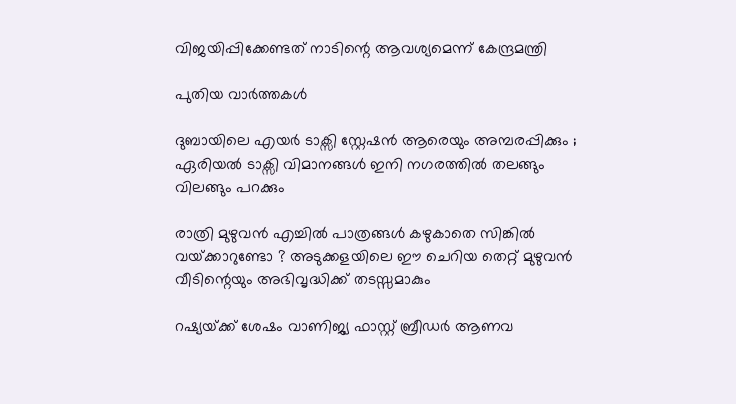വിജയിപ്പിക്കേണ്ടത് നാടിന്റെ ആവശ്യമെന്ന് കേന്ദ്രമന്ത്രി

പുതിയ വാര്‍ത്തകള്‍

ദുബായിലെ എയർ ടാക്സി സ്റ്റേഷൻ ആരെയും അമ്പരപ്പിക്കും ; ഏരിയൽ ടാക്സി വിമാനങ്ങൾ ഇനി നഗരത്തിൽ തലങ്ങും വിലങ്ങും പറക്കും

രാത്രി മുഴുവൻ എച്ചിൽ പാത്രങ്ങൾ കഴുകാതെ സിങ്കിൽ വയ്‌ക്കാറുണ്ടോ ? അടുക്കളയിലെ ഈ ചെറിയ തെറ്റ് മുഴുവൻ വീടിന്റെയും അഭിവൃദ്ധിക്ക് തടസ്സമാകും

റഷ്യയ്‌ക്ക് ശേഷം വാണിജ്യ ഫാസ്റ്റ് ബ്രീഡര്‍ ആണവ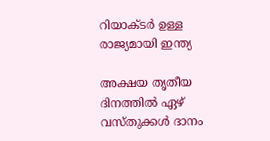റിയാക്ടര്‍ ഉള്ള രാജ്യമായി ഇന്ത്യ

അക്ഷയ തൃതീയ ദിനത്തിൽ ഏഴ് വസ്തുക്കൾ ദാനം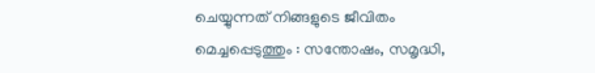ചെയ്യുന്നത് നിങ്ങളുടെ ജീവിതം മെച്ചപ്പെടുത്തും : സന്തോഷം, സമൃദ്ധി,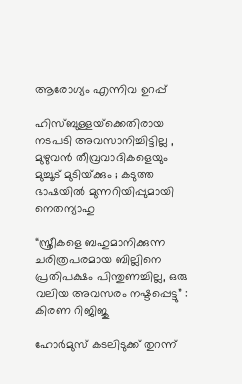ആരോഗ്യം എന്നിവ ഉറപ്പ്

ഹിസ്ബുള്ളയ്‌ക്കെതിരായ നടപടി അവസാനിച്ചിട്ടില്ല , മുഴുവൻ തീവ്രവാദികളെയും മുച്ചൂട് മുടിയ്‌ക്കും ; കടുത്ത ഭാഷയിൽ മുന്നറിയിപ്പുമായി നെതന്യാഹു

“സ്ത്രീകളെ ബഹുമാനിക്കുന്ന ചരിത്രപരമായ ബില്ലിനെ പ്രതിപക്ഷം പിന്തുണച്ചില്ല, ഒരു വലിയ അവസരം നഷ്ടപ്പെട്ടു” : കിരണ റിജിജു

ഹോര്‍മുസ് കടലിടുക്ക് തുറന്ന്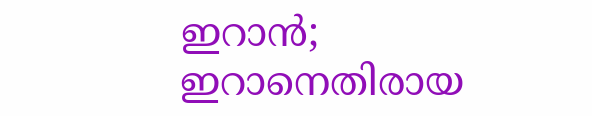ഇറാന്‍; ഇറാനെതിരായ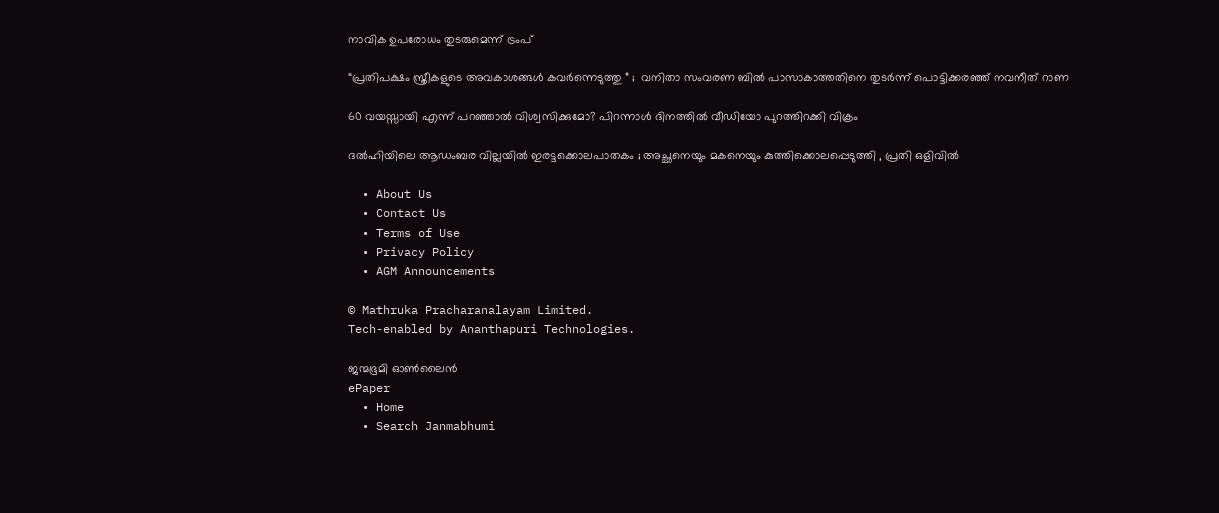നാവിക ഉപരോധം തുടരുമെന്ന് ട്രംപ്

“പ്രതിപക്ഷം സ്ത്രീകളുടെ അവകാശങ്ങൾ കവർന്നെടുത്തു ” ;  വനിതാ സംവരണ ബിൽ പാസാകാത്തതിനെ തുടർന്ന് പൊട്ടിക്കരഞ്ഞ് നവനീത് റാണ

60 വയസ്സായി എന്ന് പറഞ്ഞാൽ വിശ്വസിക്കുമോ? പിറന്നാൾ ദിനത്തിൽ വീഡിയോ പുറത്തിറക്കി വിക്രം

ദൽഹിയിലെ ആഡംബര വില്ലയിൽ ഇരട്ടക്കൊലപാതകം ; അച്ഛനെയും മകനെയും കുത്തിക്കൊലപ്പെടുത്തി , പ്രതി ഒളിവിൽ

  • About Us
  • Contact Us
  • Terms of Use
  • Privacy Policy
  • AGM Announcements

© Mathruka Pracharanalayam Limited.
Tech-enabled by Ananthapuri Technologies.

ജന്മഭൂമി ഓണ്‍ലൈന്‍
ePaper
  • Home
  • Search Janmabhumi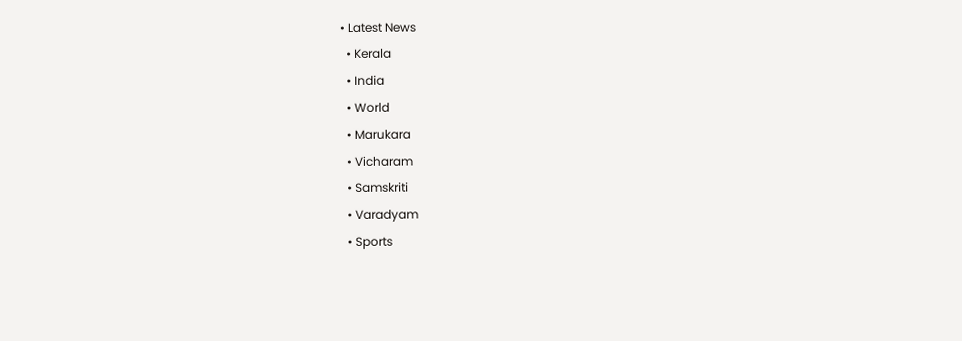• Latest News
  • Kerala
  • India
  • World
  • Marukara
  • Vicharam
  • Samskriti
  • Varadyam
  • Sports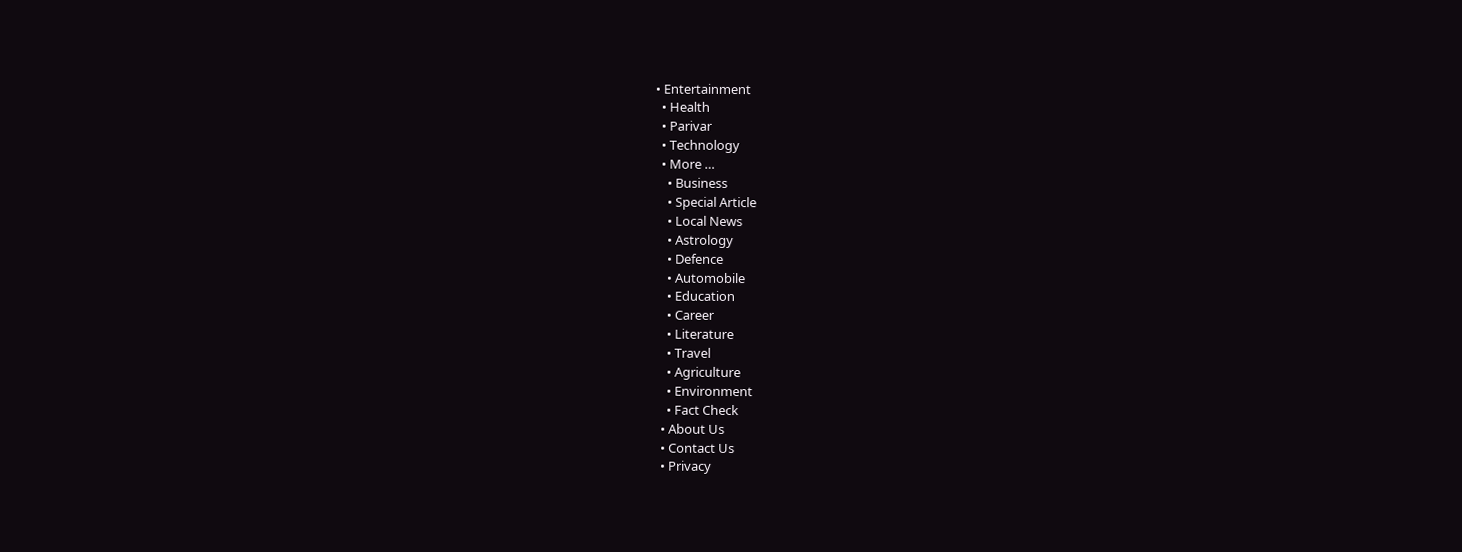• Entertainment
  • Health
  • Parivar
  • Technology
  • More …
    • Business
    • Special Article
    • Local News
    • Astrology
    • Defence
    • Automobile
    • Education
    • Career
    • Literature
    • Travel
    • Agriculture
    • Environment
    • Fact Check
  • About Us
  • Contact Us
  • Privacy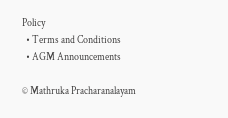Policy
  • Terms and Conditions
  • AGM Announcements

© Mathruka Pracharanalayam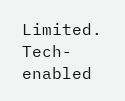Limited.
Tech-enabled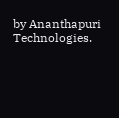by Ananthapuri Technologies.